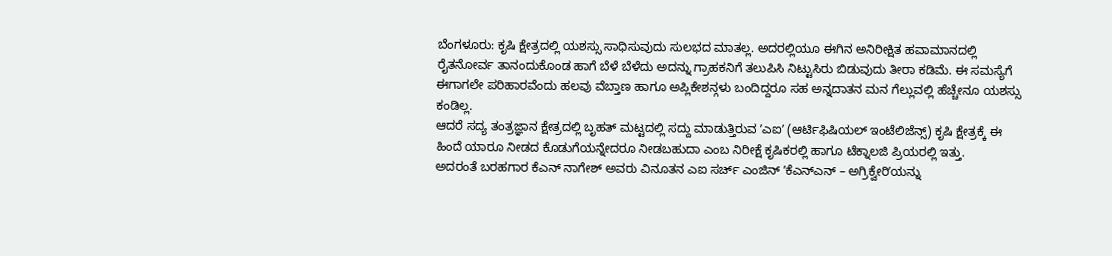ಬೆಂಗಳೂರು: ಕೃಷಿ ಕ್ಷೇತ್ರದಲ್ಲಿ ಯಶಸ್ಸು ಸಾಧಿಸುವುದು ಸುಲಭದ ಮಾತಲ್ಲ. ಅದರಲ್ಲಿಯೂ ಈಗಿನ ಅನಿರೀಕ್ಷಿತ ಹವಾಮಾನದಲ್ಲಿ ರೈತನೋರ್ವ ತಾನಂದುಕೊಂಡ ಹಾಗೆ ಬೆಳೆ ಬೆಳೆದು ಅದನ್ನು ಗ್ರಾಹಕನಿಗೆ ತಲುಪಿಸಿ ನಿಟ್ಟುಸಿರು ಬಿಡುವುದು ತೀರಾ ಕಡಿಮೆ. ಈ ಸಮಸ್ಯೆಗೆ ಈಗಾಗಲೇ ಪರಿಹಾರವೆಂದು ಹಲವು ವೆಬ್ತಾಣ ಹಾಗೂ ಅಪ್ಲಿಕೇಶನ್ಗಳು ಬಂದಿದ್ದರೂ ಸಹ ಅನ್ನದಾತನ ಮನ ಗೆಲ್ಲುವಲ್ಲಿ ಹೆಚ್ಚೇನೂ ಯಶಸ್ಸು ಕಂಡಿಲ್ಲ.
ಆದರೆ ಸದ್ಯ ತಂತ್ರಜ್ಞಾನ ಕ್ಷೇತ್ರದಲ್ಲಿ ಬೃಹತ್ ಮಟ್ಟದಲ್ಲಿ ಸದ್ದು ಮಾಡುತ್ತಿರುವ ʼಎಐʼ (ಆರ್ಟಿಫಿಷಿಯಲ್ ಇಂಟೆಲಿಜೆನ್ಸ್) ಕೃಷಿ ಕ್ಷೇತ್ರಕ್ಕೆ ಈ ಹಿಂದೆ ಯಾರೂ ನೀಡದ ಕೊಡುಗೆಯನ್ನೇದರೂ ನೀಡಬಹುದಾ ಎಂಬ ನಿರೀಕ್ಷೆ ಕೃಷಿಕರಲ್ಲಿ ಹಾಗೂ ಟೆಕ್ನಾಲಜಿ ಪ್ರಿಯರಲ್ಲಿ ಇತ್ತು.
ಅದರಂತೆ ಬರಹಗಾರ ಕೆಎನ್ ನಾಗೇಶ್ ಅವರು ವಿನೂತನ ಎಐ ಸರ್ಚ್ ಎಂಜಿನ್ ʼಕೆಎನ್ಎನ್ – ಅಗ್ರಿಕ್ವೇರಿʼಯನ್ನು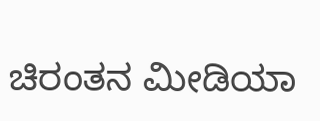ಚಿರಂತನ ಮೀಡಿಯಾ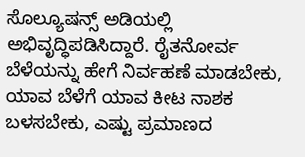ಸೊಲ್ಯೂಷನ್ಸ್ ಅಡಿಯಲ್ಲಿ ಅಭಿವೃದ್ಧಿಪಡಿಸಿದ್ದಾರೆ. ರೈತನೋರ್ವ ಬೆಳೆಯನ್ನು ಹೇಗೆ ನಿರ್ವಹಣೆ ಮಾಡಬೇಕು, ಯಾವ ಬೆಳೆಗೆ ಯಾವ ಕೀಟ ನಾಶಕ ಬಳಸಬೇಕು, ಎಷ್ಟು ಪ್ರಮಾಣದ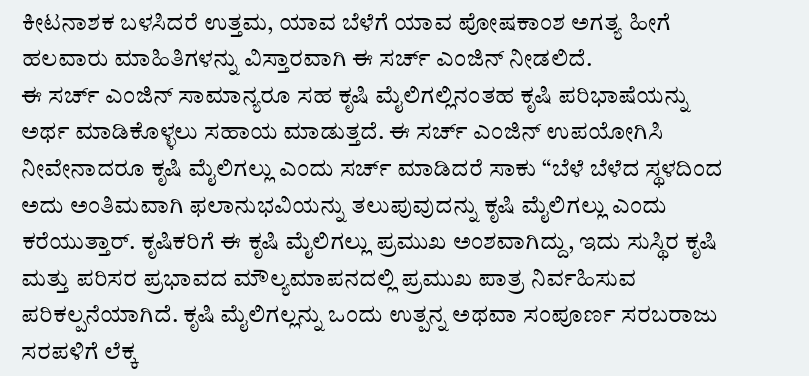ಕೀಟನಾಶಕ ಬಳಸಿದರೆ ಉತ್ತಮ, ಯಾವ ಬೆಳೆಗೆ ಯಾವ ಪೋಷಕಾಂಶ ಅಗತ್ಯ ಹೀಗೆ ಹಲವಾರು ಮಾಹಿತಿಗಳನ್ನು ವಿಸ್ತಾರವಾಗಿ ಈ ಸರ್ಚ್ ಎಂಜಿನ್ ನೀಡಲಿದೆ.
ಈ ಸರ್ಚ್ ಎಂಜಿನ್ ಸಾಮಾನ್ಯರೂ ಸಹ ಕೃಷಿ ಮೈಲಿಗಲ್ಲಿನಂತಹ ಕೃಷಿ ಪರಿಭಾಷೆಯನ್ನು ಅರ್ಥ ಮಾಡಿಕೊಳ್ಳಲು ಸಹಾಯ ಮಾಡುತ್ತದೆ. ಈ ಸರ್ಚ್ ಎಂಜಿನ್ ಉಪಯೋಗಿಸಿ ನೀವೇನಾದರೂ ಕೃಷಿ ಮೈಲಿಗಲ್ಲು ಎಂದು ಸರ್ಚ್ ಮಾಡಿದರೆ ಸಾಕು “ಬೆಳೆ ಬೆಳೆದ ಸ್ಥಳದಿಂದ ಅದು ಅಂತಿಮವಾಗಿ ಫಲಾನುಭವಿಯನ್ನು ತಲುಪುವುದನ್ನು ಕೃಷಿ ಮೈಲಿಗಲ್ಲು ಎಂದು ಕರೆಯುತ್ತಾರ್. ಕೃಷಿಕರಿಗೆ ಈ ಕೃಷಿ ಮೈಲಿಗಲ್ಲು ಪ್ರಮುಖ ಅಂಶವಾಗಿದ್ದು, ಇದು ಸುಸ್ಥಿರ ಕೃಷಿ ಮತ್ತು ಪರಿಸರ ಪ್ರಭಾವದ ಮೌಲ್ಯಮಾಪನದಲ್ಲಿ ಪ್ರಮುಖ ಪಾತ್ರ ನಿರ್ವಹಿಸುವ ಪರಿಕಲ್ಪನೆಯಾಗಿದೆ. ಕೃಷಿ ಮೈಲಿಗಲ್ಲನ್ನು ಒಂದು ಉತ್ಪನ್ನ ಅಥವಾ ಸಂಪೂರ್ಣ ಸರಬರಾಜು ಸರಪಳಿಗೆ ಲೆಕ್ಕ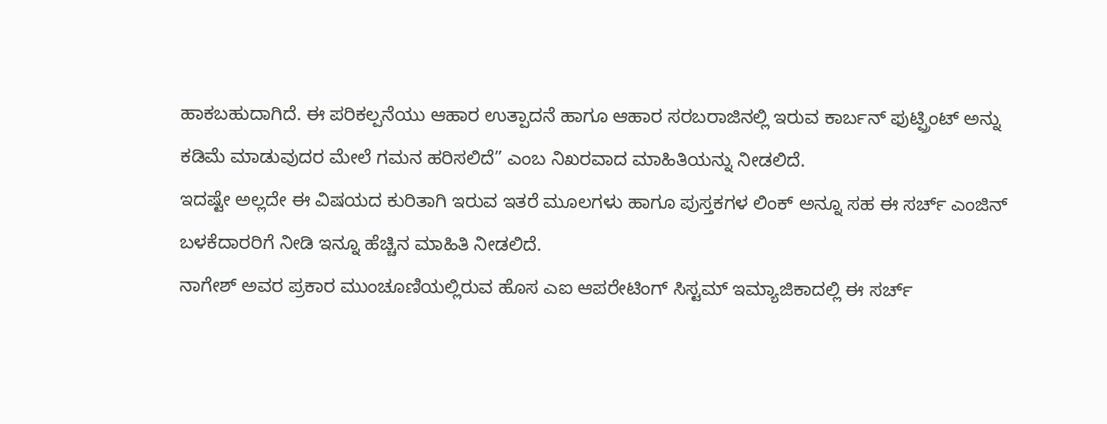ಹಾಕಬಹುದಾಗಿದೆ. ಈ ಪರಿಕಲ್ಪನೆಯು ಆಹಾರ ಉತ್ಪಾದನೆ ಹಾಗೂ ಆಹಾರ ಸರಬರಾಜಿನಲ್ಲಿ ಇರುವ ಕಾರ್ಬನ್ ಫುಟ್ಪ್ರಿಂಟ್ ಅನ್ನು ಕಡಿಮೆ ಮಾಡುವುದರ ಮೇಲೆ ಗಮನ ಹರಿಸಲಿದೆ” ಎಂಬ ನಿಖರವಾದ ಮಾಹಿತಿಯನ್ನು ನೀಡಲಿದೆ.
ಇದಷ್ಟೇ ಅಲ್ಲದೇ ಈ ವಿಷಯದ ಕುರಿತಾಗಿ ಇರುವ ಇತರೆ ಮೂಲಗಳು ಹಾಗೂ ಪುಸ್ತಕಗಳ ಲಿಂಕ್ ಅನ್ನೂ ಸಹ ಈ ಸರ್ಚ್ ಎಂಜಿನ್ ಬಳಕೆದಾರರಿಗೆ ನೀಡಿ ಇನ್ನೂ ಹೆಚ್ಚಿನ ಮಾಹಿತಿ ನೀಡಲಿದೆ.
ನಾಗೇಶ್ ಅವರ ಪ್ರಕಾರ ಮುಂಚೂಣಿಯಲ್ಲಿರುವ ಹೊಸ ಎಐ ಆಪರೇಟಿಂಗ್ ಸಿಸ್ಟಮ್ ಇಮ್ಯಾಜಿಕಾದಲ್ಲಿ ಈ ಸರ್ಚ್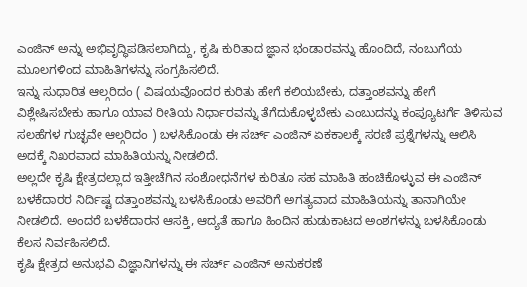ಎಂಜಿನ್ ಅನ್ನು ಅಭಿವೃದ್ಧಿಪಡಿಸಲಾಗಿದ್ದು, ಕೃಷಿ ಕುರಿತಾದ ಜ್ಞಾನ ಭಂಡಾರವನ್ನು ಹೊಂದಿದೆ, ನಂಬುಗೆಯ ಮೂಲಗಳಿಂದ ಮಾಹಿತಿಗಳನ್ನು ಸಂಗ್ರಹಿಸಲಿದೆ.
ಇನ್ನು ಸುಧಾರಿತ ಆಲ್ಗರಿದಂ ( ವಿಷಯವೊಂದರ ಕುರಿತು ಹೇಗೆ ಕಲಿಯಬೇಕು, ದತ್ತಾಂಶವನ್ನು ಹೇಗೆ ವಿಶ್ಲೇಷಿಸಬೇಕು ಹಾಗೂ ಯಾವ ರೀತಿಯ ನಿರ್ಧಾರವನ್ನು ತೆಗೆದುಕೊಳ್ಳಬೇಕು ಎಂಬುದನ್ನು ಕಂಪ್ಯೂಟರ್ಗೆ ತಿಳಿಸುವ ಸಲಹೆಗಳ ಗುಚ್ಛವೇ ಆಲ್ಗರಿದಂ ) ಬಳಸಿಕೊಂಡು ಈ ಸರ್ಚ್ ಎಂಜಿನ್ ಏಕಕಾಲಕ್ಕೆ ಸರಣಿ ಪ್ರಶ್ನೆಗಳನ್ನು ಆಲಿಸಿ ಅದಕ್ಕೆ ನಿಖರವಾದ ಮಾಹಿತಿಯನ್ನು ನೀಡಲಿದೆ.
ಅಲ್ಲದೇ ಕೃಷಿ ಕ್ಷೇತ್ರದಲ್ಲಾದ ಇತ್ತೀಚೆಗಿನ ಸಂಶೋಧನೆಗಳ ಕುರಿತೂ ಸಹ ಮಾಹಿತಿ ಹಂಚಿಕೊಳ್ಳುವ ಈ ಎಂಜಿನ್ ಬಳಕೆದಾರರ ನಿರ್ದಿಷ್ಟ ದತ್ತಾಂಶವನ್ನು ಬಳಸಿಕೊಂಡು ಅವರಿಗೆ ಅಗತ್ಯವಾದ ಮಾಹಿತಿಯನ್ನು ತಾನಾಗಿಯೇ ನೀಡಲಿದೆ. ಅಂದರೆ ಬಳಕೆದಾರನ ಆಸಕ್ತಿ, ಆದ್ಯತೆ ಹಾಗೂ ಹಿಂದಿನ ಹುಡುಕಾಟದ ಅಂಶಗಳನ್ನು ಬಳಸಿಕೊಂಡು ಕೆಲಸ ನಿರ್ವಹಿಸಲಿದೆ.
ಕೃಷಿ ಕ್ಷೇತ್ರದ ಅನುಭವಿ ವಿಜ್ಞಾನಿಗಳನ್ನು ಈ ಸರ್ಚ್ ಎಂಜಿನ್ ಅನುಕರಣೆ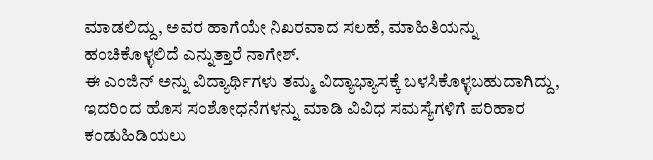ಮಾಡಲಿದ್ದು, ಅವರ ಹಾಗೆಯೇ ನಿಖರವಾದ ಸಲಹೆ, ಮಾಹಿತಿಯನ್ನು ಹಂಚಿಕೊಳ್ಳಲಿದೆ ಎನ್ನುತ್ತಾರೆ ನಾಗೇಶ್.
ಈ ಎಂಜಿನ್ ಅನ್ನು ವಿದ್ಯಾರ್ಥಿಗಳು ತಮ್ಮ ವಿದ್ಯಾಭ್ಯಾಸಕ್ಕೆ ಬಳಸಿಕೊಳ್ಳಬಹುದಾಗಿದ್ದು, ಇದರಿಂದ ಹೊಸ ಸಂಶೋಧನೆಗಳನ್ನು ಮಾಡಿ ವಿವಿಧ ಸಮಸ್ಯೆಗಳಿಗೆ ಪರಿಹಾರ ಕಂಡುಹಿಡಿಯಲು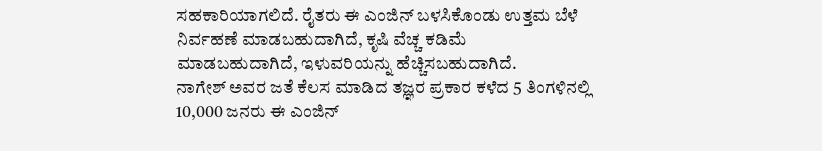ಸಹಕಾರಿಯಾಗಲಿದೆ. ರೈತರು ಈ ಎಂಜಿನ್ ಬಳಸಿಕೊಂಡು ಉತ್ತಮ ಬೆಳೆ ನಿರ್ವಹಣೆ ಮಾಡಬಹುದಾಗಿದೆ, ಕೃಷಿ ವೆಚ್ಚ ಕಡಿಮೆ ಮಾಡಬಹುದಾಗಿದೆ, ಇಳುವರಿಯನ್ನು ಹೆಚ್ಚಿಸಬಹುದಾಗಿದೆ.
ನಾಗೇಶ್ ಅವರ ಜತೆ ಕೆಲಸ ಮಾಡಿದ ತಜ್ಞರ ಪ್ರಕಾರ ಕಳೆದ 5 ತಿಂಗಳಿನಲ್ಲಿ 10,000 ಜನರು ಈ ಎಂಜಿನ್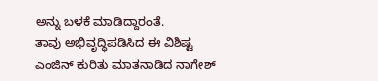ಅನ್ನು ಬಳಕೆ ಮಾಡಿದ್ದಾರಂತೆ.
ತಾವು ಅಭಿವೃದ್ಧಿಪಡಿಸಿದ ಈ ವಿಶಿಷ್ಟ ಎಂಜಿನ್ ಕುರಿತು ಮಾತನಾಡಿದ ನಾಗೇಶ್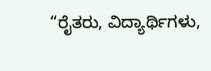“ರೈತರು, ವಿದ್ಯಾರ್ಥಿಗಳು,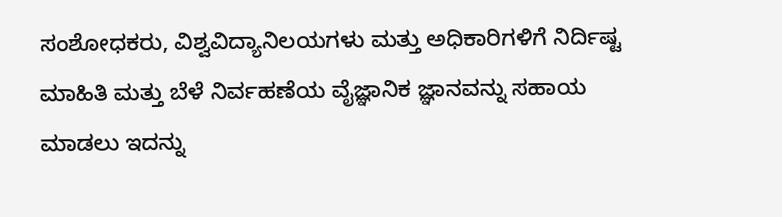ಸಂಶೋಧಕರು, ವಿಶ್ವವಿದ್ಯಾನಿಲಯಗಳು ಮತ್ತು ಅಧಿಕಾರಿಗಳಿಗೆ ನಿರ್ದಿಷ್ಟ ಮಾಹಿತಿ ಮತ್ತು ಬೆಳೆ ನಿರ್ವಹಣೆಯ ವೈಜ್ಞಾನಿಕ ಜ್ಞಾನವನ್ನು ಸಹಾಯ ಮಾಡಲು ಇದನ್ನು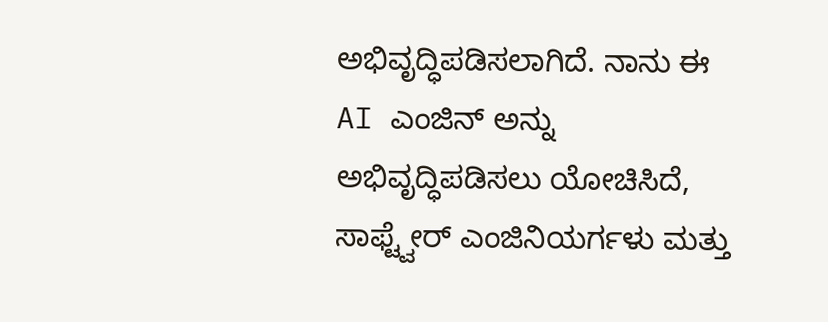ಅಭಿವೃದ್ಧಿಪಡಿಸಲಾಗಿದೆ. ನಾನು ಈ AI ಎಂಜಿನ್ ಅನ್ನು ಅಭಿವೃದ್ಧಿಪಡಿಸಲು ಯೋಚಿಸಿದೆ, ಸಾಫ್ಟ್ವೇರ್ ಎಂಜಿನಿಯರ್ಗಳು ಮತ್ತು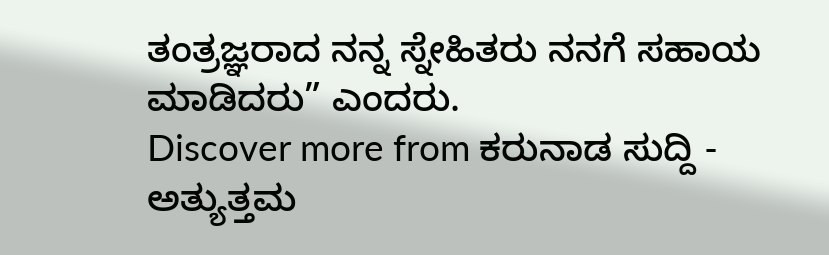ತಂತ್ರಜ್ಞರಾದ ನನ್ನ ಸ್ನೇಹಿತರು ನನಗೆ ಸಹಾಯ ಮಾಡಿದರು” ಎಂದರು.
Discover more from ಕರುನಾಡ ಸುದ್ದಿ - ಅತ್ಯುತ್ತಮ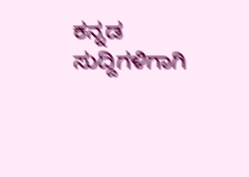ಕನ್ನಡ ಸುದ್ದಿಗಳಿಗಾಗಿ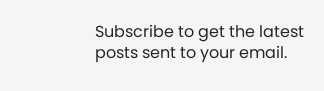Subscribe to get the latest posts sent to your email.